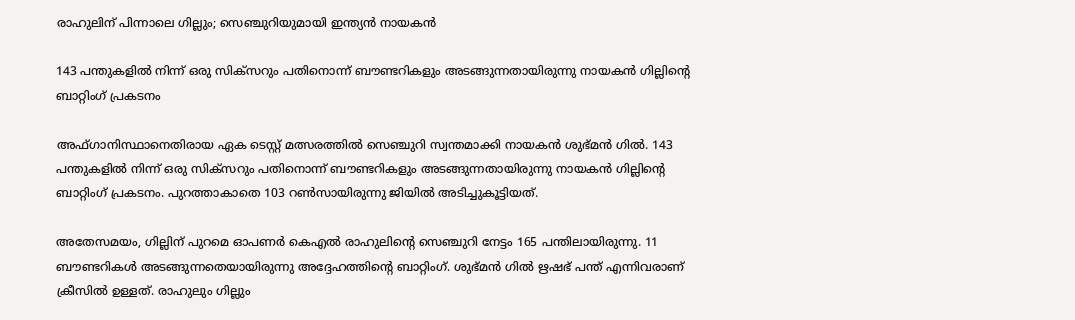രാഹുലിന് പിന്നാലെ ഗില്ലും; സെഞ്ചുറിയുമായി ഇന്ത്യൻ നായകൻ

143 പന്തുകളിൽ നിന്ന് ഒരു സിക്സറും പതിനൊന്ന് ബൗണ്ടറികളും അടങ്ങുന്നതായിരുന്നു നായകൻ ഗില്ലിന്റെ ബാറ്റിംഗ് പ്രകടനം

അഫ്ഗാനിസ്ഥാനെതിരായ ഏക ടെസ്റ്റ് മത്സരത്തിൽ സെഞ്ചുറി സ്വന്തമാക്കി നായകൻ ശുഭ്മൻ ഗിൽ. 143 പന്തുകളിൽ നിന്ന് ഒരു സിക്സറും പതിനൊന്ന് ബൗണ്ടറികളും അടങ്ങുന്നതായിരുന്നു നായകൻ ഗില്ലിന്റെ ബാറ്റിംഗ് പ്രകടനം. പുറത്താകാതെ 103 റൺസായിരുന്നു ജിയിൽ അടിച്ചുകൂട്ടിയത്.

അതേസമയം, ഗില്ലിന് പുറമെ ഓപണർ കെഎൽ രാഹുലിന്റെ സെഞ്ചുറി നേട്ടം 165 പന്തിലായിരുന്നു. 11 ബൗണ്ടറികൾ അടങ്ങുന്നതെയായിരുന്നു അദ്ദേഹത്തിന്റെ ബാറ്റിംഗ്. ശുഭ്മൻ ഗിൽ ഋഷഭ് പന്ത് എന്നിവരാണ് ക്രീസിൽ ഉള്ളത്. രാഹുലും ഗില്ലും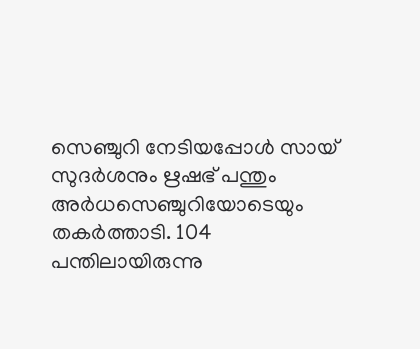സെഞ്ചുറി നേടിയപ്പോൾ സായ് സുദർശനും ഋഷഭ് പന്തും അർധസെഞ്ചുറിയോടെയും തകർത്താടി. 104 പന്തിലായിരുന്നു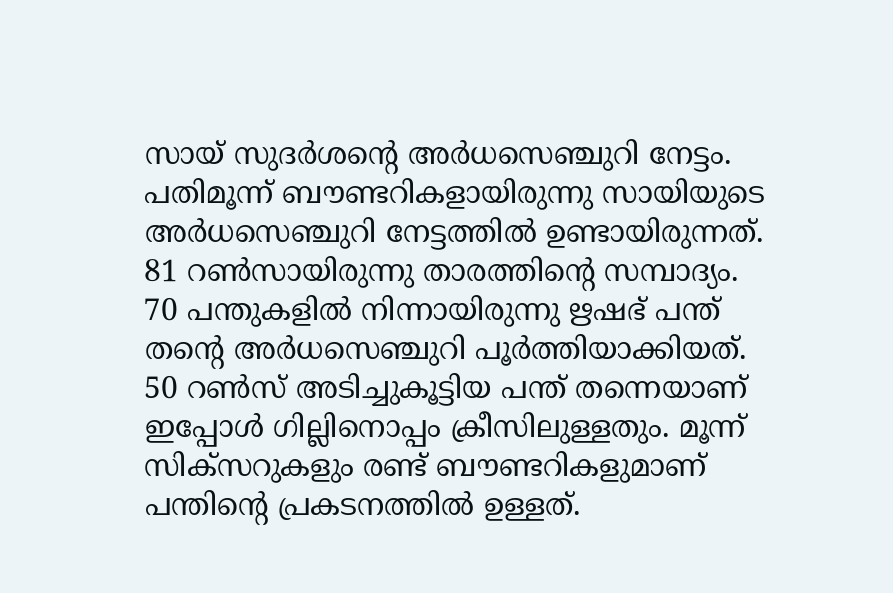സായ് സുദർശന്റെ അർധസെഞ്ചുറി നേട്ടം. പതിമൂന്ന് ബൗണ്ടറികളായിരുന്നു സായിയുടെ അർധസെഞ്ചുറി നേട്ടത്തിൽ ഉണ്ടായിരുന്നത്. 81 റൺസായിരുന്നു താരത്തിന്റെ സമ്പാദ്യം. 70 പന്തുകളിൽ നിന്നായിരുന്നു ഋഷഭ് പന്ത് തന്റെ അർധസെഞ്ചുറി പൂർത്തിയാക്കിയത്. 50 റൺസ് അടിച്ചുകൂട്ടിയ പന്ത് തന്നെയാണ് ഇപ്പോൾ ഗില്ലിനൊപ്പം ക്രീസിലുള്ളതും. മൂന്ന് സിക്സറുകളും രണ്ട് ബൗണ്ടറികളുമാണ് പന്തിന്റെ പ്രകടനത്തിൽ ഉള്ളത്.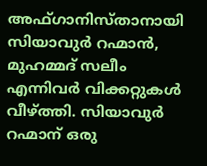അഫ്ഗാനിസ്താനായി സിയാവുർ റഹ്മാൻ, മുഹമ്മദ് സലീം എന്നിവർ വിക്കറ്റുകൾ വീഴ്ത്തി. സിയാവുർ റഹ്മാന് ഒരു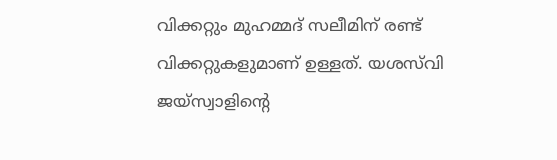വിക്കറ്റും മുഹമ്മദ് സലീമിന് രണ്ട് വിക്കറ്റുകളുമാണ് ഉള്ളത്. യശസ്‌വി ജയ്‌സ്വാളിന്റെ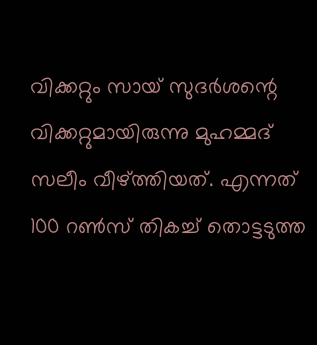വിക്കറ്റും സായ് സുദർശന്റെ വിക്കറ്റുമായിരുന്നു മുഹമ്മദ് സലീം വീഴ്ത്തിയത്. എന്നത് 100 റൺസ് തികച്ച് തൊട്ടടുത്ത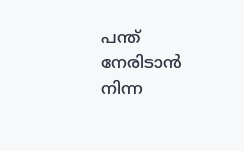പന്ത് നേരിടാൻ നിന്ന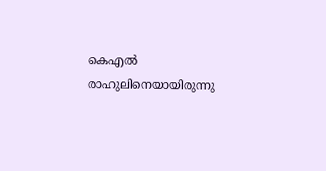കെഎൽ രാഹുലിനെയായിരുന്നു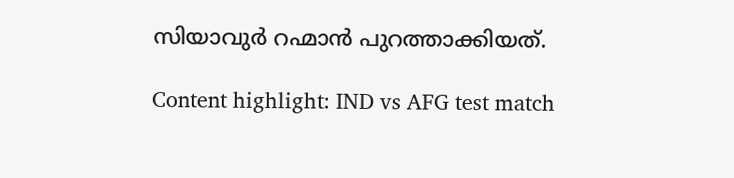സിയാവുർ റഹ്മാൻ പുറത്താക്കിയത്.

Content highlight: IND vs AFG test match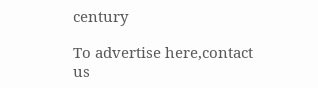century

To advertise here,contact us